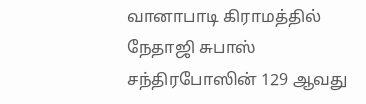வானாபாடி கிராமத்தில் நேதாஜி சுபாஸ் சந்திரபோஸின் 129 ஆவது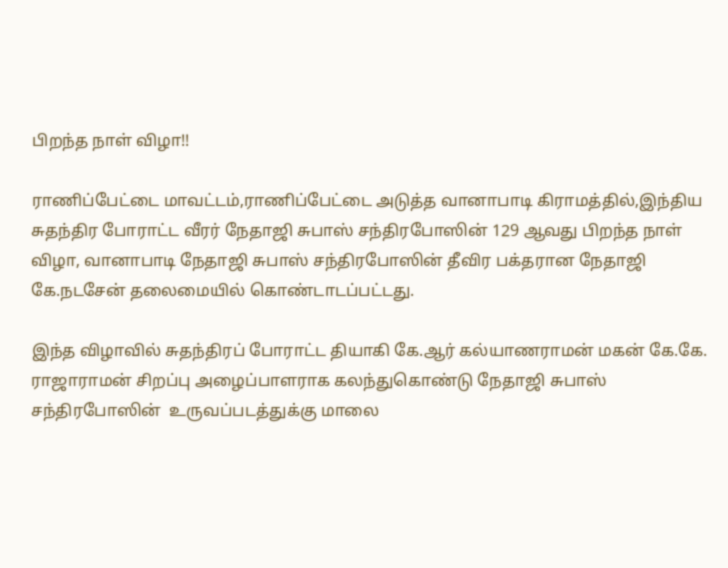பிறந்த நாள் விழா!!

ராணிப்பேட்டை மாவட்டம்,ராணிப்பேட்டை அடுத்த வானாபாடி கிராமத்தில்,இந்திய சுதந்திர போராட்ட வீரர் நேதாஜி சுபாஸ் சந்திரபோஸின் 129 ஆவது பிறந்த நாள் விழா, வானாபாடி நேதாஜி சுபாஸ் சந்திரபோஸின் தீவிர பக்தரான நேதாஜி கே.நடசேன் தலைமையில் கொண்டாடப்பட்டது.

இந்த விழாவில் சுதந்திரப் போராட்ட தியாகி கே.ஆர் கல்யாணராமன் மகன் கே.கே. ராஜாராமன் சிறப்பு அழைப்பாளராக கலந்துகொண்டு நேதாஜி சுபாஸ் சந்திரபோஸின்  உருவப்படத்துக்கு மாலை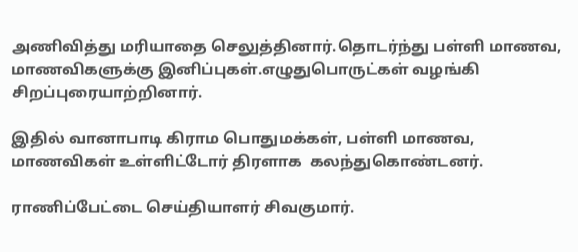அணிவித்து மரியாதை செலுத்தினார்.தொடர்ந்து பள்ளி மாணவ,  மாணவிகளுக்கு இனிப்புகள்.எழுதுபொருட்கள் வழங்கி சிறப்புரையாற்றினார்.

இதில் வானாபாடி கிராம பொதுமக்கள், பள்ளி மாணவ, மாணவிகள் உள்ளிட்டோர் திரளாக  கலந்துகொண்டனர்.

ராணிப்பேட்டை செய்தியாளர் சிவகுமார்.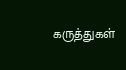கருத்துகள்